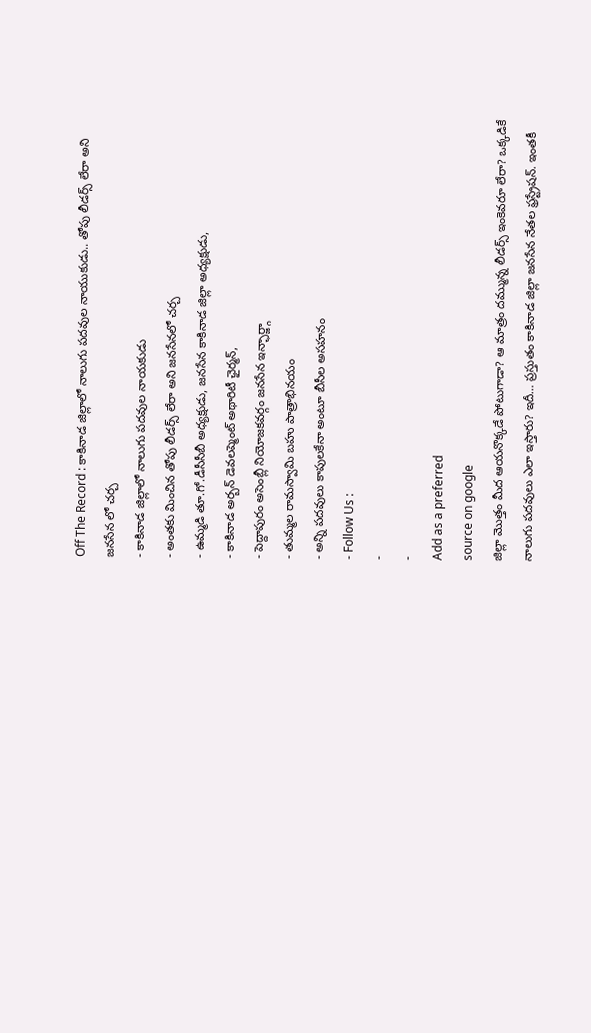Off The Record : కాకినాడ జిల్లాలో నాలుగు పదవుల నాయుకుడు.. తోపు లీడర్స్ లేరా అని జనసేన లో చర్చ
- కాకినాడ జిల్లాలో నాలుగు పదవుల నాయకుడు
- అంతకు మించిన తోపు లీడర్స్ లేరా అని జనసేనలో చర్చ
- ఉమ్మడి తూ.గో.డీసీసీబీ అధ్యక్షుడు, జనసేన కాకినాడ జిల్లా అధ్యక్షుడు,
- కాకినాడ అర్బన్ డెవలప్మెంట్ అథారిటీ ఛైర్మన్,
- పెద్దాపురం అసెంబ్లీ నియోజకవర్గం జనసేన ఇన్ఛార్జ్గా
- తుమ్మల రామస్వామి బహు పాత్రాభినయం
- అన్ని పదవులు కాపులకేనా అంటూ బీసీల అసహనం
- Follow Us :
-
-
Add as a preferred
source on google
జిల్లా మొత్తం మీద ఆయనొక్కడే పోటుగాడా? ఆ మాత్రం దమ్మున్న లీడర్స్ ఇంకెవరూ లేరా? ఒక్కడికే నాలుగు పదవులు ఎలా ఇస్తారు? ఇదీ… ప్రస్తుతం కాకినాడ జిల్లా జనసేన నేతల ఫ్రస్ట్రేషన్. ఇంతకీ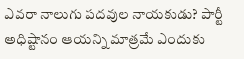ఎవరా నాలుగు పదవుల నాయకుడు? పార్టీ అధిష్టానం ఆయన్ని మాత్రమే ఎందుకు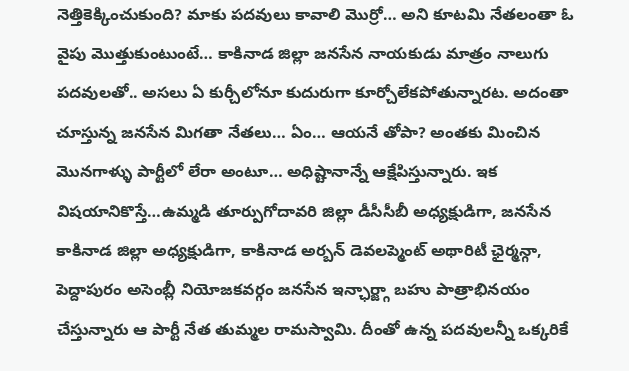నెత్తికెక్కించుకుంది? మాకు పదవులు కావాలి మొర్రో… అని కూటమి నేతలంతా ఓ వైపు మొత్తుకుంటుంటే… కాకినాడ జిల్లా జనసేన నాయకుడు మాత్రం నాలుగు పదవులతో.. అసలు ఏ కుర్చీలోనూ కుదురుగా కూర్చోలేకపోతున్నారట. అదంతా చూస్తున్న జనసేన మిగతా నేతలు… ఏం… ఆయనే తోపా? అంతకు మించిన మొనగాళ్ళు పార్టీలో లేరా అంటూ… అధిష్టానాన్నే ఆక్షేపిస్తున్నారు. ఇక విషయానికొస్తే…ఉమ్మడి తూర్పుగోదావరి జిల్లా డీసీసీబీ అధ్యక్షుడిగా, జనసేన కాకినాడ జిల్లా అధ్యక్షుడిగా, కాకినాడ అర్బన్ డెవలప్మెంట్ అథారిటీ ఛైర్మన్గా, పెద్దాపురం అసెంబ్లీ నియోజకవర్గం జనసేన ఇన్ఛార్జ్గా బహు పాత్రాభినయం చేస్తున్నారు ఆ పార్టీ నేత తుమ్మల రామస్వామి. దీంతో ఉన్న పదవులన్నీ ఒక్కరికే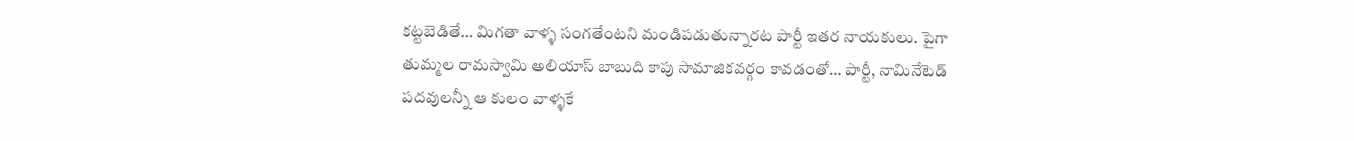కట్టబెడితే… మిగతా వాళ్ళ సంగతేంటని మండిపడుతున్నారట పార్టీ ఇతర నాయకులు. పైగా తుమ్మల రామస్వామి అలియాస్ బాబుది కాపు సామాజికవర్గం కావడంతో… పార్టీ, నామినేటెడ్ పదవులన్నీ ఆ కులం వాళ్ళకే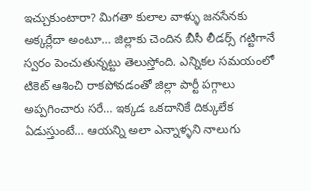ఇచ్చుకుంటారా? మిగతా కులాల వాళ్ళు జనసేనకు అక్కర్లేదా అంటూ… జిల్లాకు చెందిన బీసీ లీడర్స్ గట్టిగానే స్వరం పెంచుతున్నట్టు తెలుస్తోంది. ఎన్నికల సమయంలో టికెట్ ఆశించి రాకపోవడంతో జిల్లా పార్టీ పగ్గాలు అప్పగించారు సరే… ఇక్కడ ఒకదానికే దిక్కులేక ఏడుస్తుంటే… ఆయన్ని అలా ఎన్నాళ్ళని నాలుగు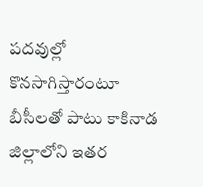పదవుల్లో కొనసాగిస్తారంటూ బీసీలతో పాటు కాకినాడ జిల్లాలోని ఇతర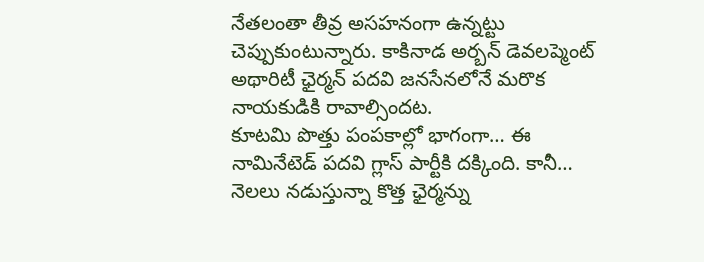నేతలంతా తీవ్ర అసహనంగా ఉన్నట్టు చెప్పుకుంటున్నారు. కాకినాడ అర్బన్ డెవలప్మెంట్ అథారిటీ ఛైర్మన్ పదవి జనసేనలోనే మరొక నాయకుడికి రావాల్సిందట.
కూటమి పొత్తు పంపకాల్లో భాగంగా… ఈ నామినేటెడ్ పదవి గ్లాస్ పార్టీకి దక్కింది. కానీ… నెలలు నడుస్తున్నా కొత్త ఛైర్మన్ను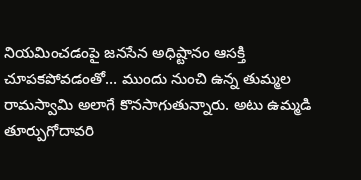నియమించడంపై జనసేన అధిష్టానం ఆసక్తి చూపకపోవడంతో… ముందు నుంచి ఉన్న తుమ్మల రామస్వామి అలాగే కొనసాగుతున్నారు. అటు ఉమ్మడి తూర్పుగోదావరి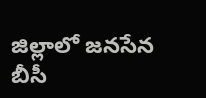జిల్లాలో జనసేన బీసీ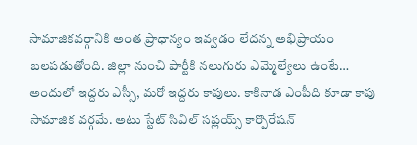సామాజికవర్గానికి అంత ప్రాధాన్యం ఇవ్వడం లేదన్న అభిప్రాయం బలపడుతోంది. జిల్లా నుంచి పార్టీకి నలుగురు ఎమ్మెల్యేలు ఉంటే… అందులో ఇద్దరు ఎస్సీ, మరో ఇద్దరు కాపులు. కాకినాడ ఎంపీది కూడా కాపు సామాజిక వర్గమే. అటు స్టేట్ సివిల్ సప్లయ్స్ కార్పొరేషన్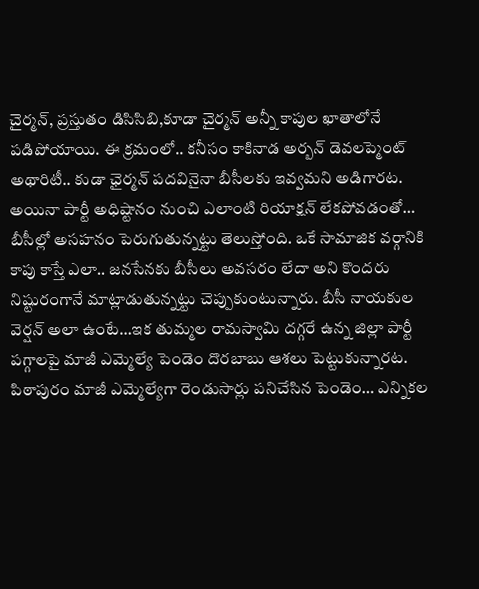చైర్మన్, ప్రస్తుతం డిసిసిబి,కూడా చైర్మన్ అన్నీ కాపుల ఖాతాలోనే పడిపోయాయి. ఈ క్రమంలో.. కనీసం కాకినాడ అర్బన్ డెవలప్మెంట్ అథారిటీ.. కుడా ఛైర్మన్ పదవినైనా బీసీలకు ఇవ్వమని అడిగారట. అయినా పార్టీ అధిష్టానం నుంచి ఎలాంటి రియాక్షన్ లేకపోవడంతో… బీసీల్లో అసహనం పెరుగుతున్నట్టు తెలుస్తోంది. ఒకే సామాజిక వర్గానికి కాపు కాస్తే ఎలా.. జనసేనకు బీసీలు అవసరం లేదా అని కొందరు నిష్టురంగానే మాట్లాడుతున్నట్టు చెప్పుకుంటున్నారు. బీసీ నాయకుల వెర్షన్ అలా ఉంటే…ఇక తుమ్మల రామస్వామి దగ్గరే ఉన్న జిల్లా పార్టీ పగ్గాలపై మాజీ ఎమ్మెల్యే పెండెం దొరబాబు ఆశలు పెట్టుకున్నారట. పిఠాపురం మాజీ ఎమ్మెల్యేగా రెండుసార్లు పనిచేసిన పెండెం… ఎన్నికల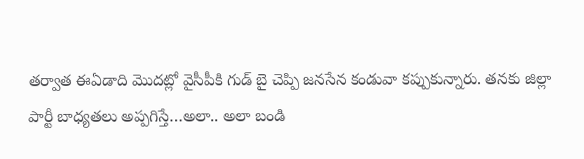తర్వాత ఈఏడాది మొదట్లో వైసీపీకి గుడ్ బై చెప్పి జనసేన కండువా కప్పుకున్నారు. తనకు జిల్లా పార్టీ బాధ్యతలు అప్పగిస్తే…అలా.. అలా బండి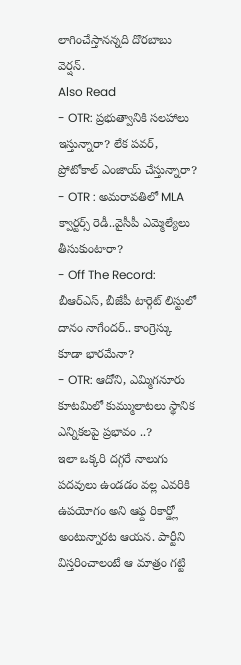లాగించేస్తానన్నది దొరబాబు వెర్షన్.
Also Read
- OTR: ప్రభుత్వానికి సలహాలు ఇస్తున్నారా? లేక పవర్, ప్రోటోకాల్ ఎంజాయ్ చేస్తున్నారా?
- OTR : అమరావతిలో MLA క్వార్టర్స్ రెడీ..వైసీపీ ఎమ్మెల్యేలు తీసుకుంటారా?
- Off The Record: బీఆర్ఎస్, బీజేపీ టార్గెట్ లిస్టులో దానం నాగేందర్.. కాంగ్రెస్కు కూడా భారమేనా?
- OTR: ఆదోని, ఎమ్మిగనూరు కూటమిలో కుమ్ములాటలు స్థానిక ఎన్నికలపై ప్రభావం ..?
ఇలా ఒక్కరి దగ్గరే నాలుగు పదవులు ఉండడం వల్ల ఎవరికి ఉపయోగం అని ఆఫ్ద రికార్డ్లో అంటున్నారట ఆయన. పార్టీని విస్తరించాలంటే ఆ మాత్రం గట్టి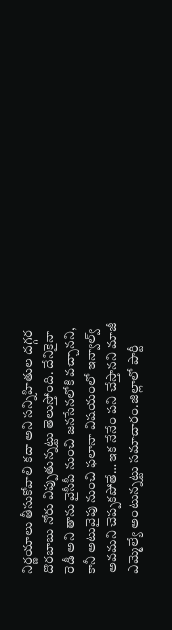నిర్ణయాలు తీసుకోవాలి కదా అని సన్నిహితుల దగ్గర దొరబాబు నోరు విప్పుతున్నట్టు తెలుస్తోంది. దేనికైనా రెడీ అని తాను వైసీపీ నుంచి జనసేనలోకి వచ్చానని, కానీ అటువైపు నుంచి ఫలానా విషయంలో ఇన్వాల్వ్ అవమని చెప్పకపోతే… ఇక నేనేం పని చేస్తానని మాజీ ఎమ్మెల్యే అంటున్నట్టు సమాచారం.జిల్లాలో పార్టీ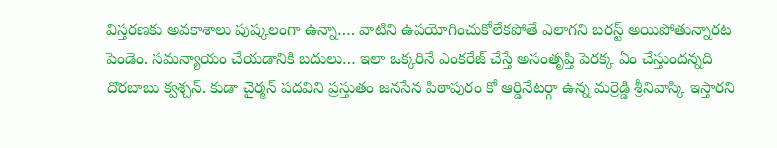విస్తరణకు అవకాశాలు పుష్కలంగా ఉన్నా…. వాటిని ఉపయోగించుకోలేకపోతే ఎలాగని బరస్ట్ అయిపోతున్నారట పెండెం. సమన్యాయం చేయడానికి బదులు… ఇలా ఒక్కరినే ఎంకరేజ్ చేస్తే అసంతృప్తి పెరక్క ఏం చేస్తుందన్నది దొరబాబు క్వశ్చన్. కుడా చైర్మన్ పదవిని ప్రస్తుతం జనసేన పిఠాపురం కో ఆర్డినేటర్గా ఉన్న మర్రెడ్డి శ్రీనివాస్కి ఇస్తారని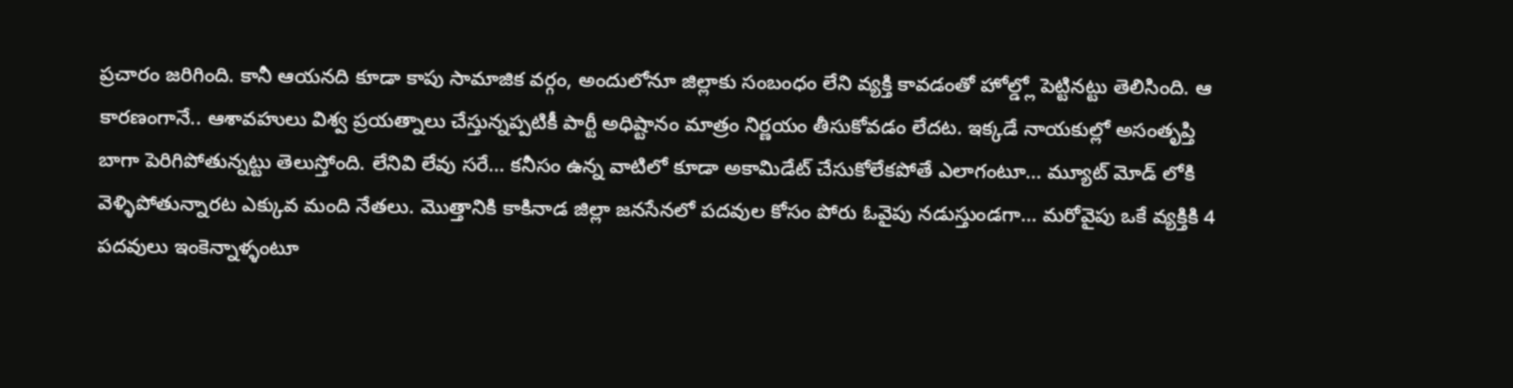ప్రచారం జరిగింది. కానీ ఆయనది కూడా కాపు సామాజిక వర్గం, అందులోనూ జిల్లాకు సంబంధం లేని వ్యక్తి కావడంతో హోల్డ్లో పెట్టినట్టు తెలిసింది. ఆ కారణంగానే.. ఆశావహులు విశ్వ ప్రయత్నాలు చేస్తున్నప్పటికీ పార్టీ అధిష్టానం మాత్రం నిర్ణయం తీసుకోవడం లేదట. ఇక్కడే నాయకుల్లో అసంతృప్తి బాగా పెరిగిపోతున్నట్టు తెలుస్తోంది. లేనివి లేవు సరే… కనీసం ఉన్న వాటిలో కూడా అకామిడేట్ చేసుకోలేకపోతే ఎలాగంటూ… మ్యూట్ మోడ్ లోకి వెళ్ళిపోతున్నారట ఎక్కువ మంది నేతలు. మొత్తానికి కాకినాడ జిల్లా జనసేనలో పదవుల కోసం పోరు ఓవైపు నడుస్తుండగా… మరోవైపు ఒకే వ్యక్తికి 4 పదవులు ఇంకెన్నాళ్ళంటూ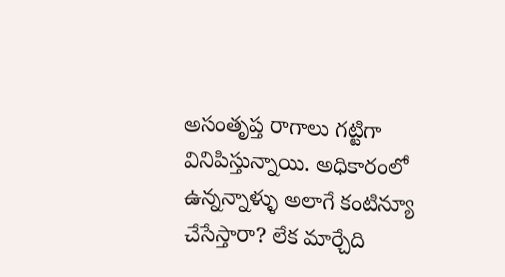అసంతృప్త రాగాలు గట్టిగా వినిపిస్తున్నాయి. అధికారంలో ఉన్నన్నాళ్ళు అలాగే కంటిన్యూ చేసేస్తారా? లేక మార్చేది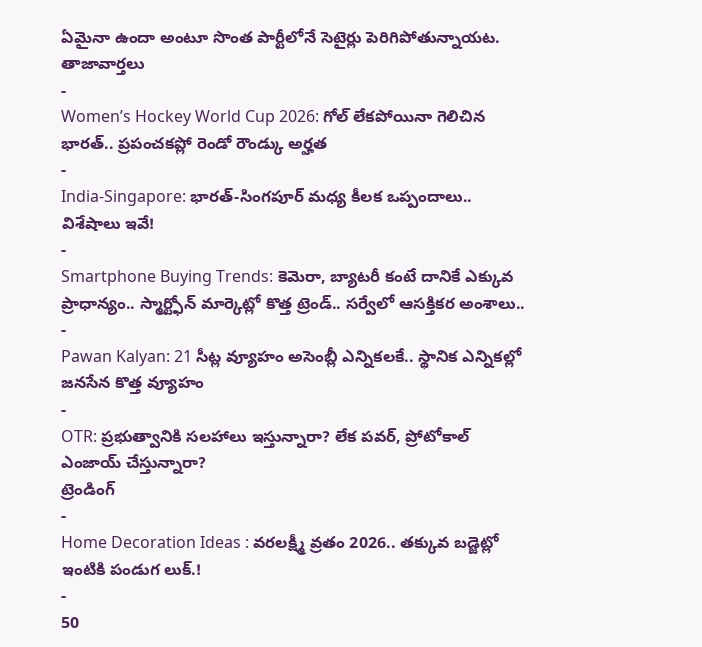ఏమైనా ఉందా అంటూ సొంత పార్టీలోనే సెటైర్లు పెరిగిపోతున్నాయట.
తాజావార్తలు
-
Women’s Hockey World Cup 2026: గోల్ లేకపోయినా గెలిచిన భారత్.. ప్రపంచకప్లో రెండో రౌండ్కు అర్హత
-
India-Singapore: భారత్-సింగపూర్ మధ్య కీలక ఒప్పందాలు.. విశేషాలు ఇవే!
-
Smartphone Buying Trends: కెమెరా, బ్యాటరీ కంటే దానికే ఎక్కువ ప్రాధాన్యం.. స్మార్ట్ఫోన్ మార్కెట్లో కొత్త ట్రెండ్.. సర్వేలో ఆసక్తికర అంశాలు..
-
Pawan Kalyan: 21 సీట్ల వ్యూహం అసెంబ్లీ ఎన్నికలకే.. స్థానిక ఎన్నికల్లో జనసేన కొత్త వ్యూహం
-
OTR: ప్రభుత్వానికి సలహాలు ఇస్తున్నారా? లేక పవర్, ప్రోటోకాల్ ఎంజాయ్ చేస్తున్నారా?
ట్రెండింగ్
-
Home Decoration Ideas : వరలక్ష్మీ వ్రతం 2026.. తక్కువ బడ్జెట్లో ఇంటికి పండుగ లుక్.!
-
50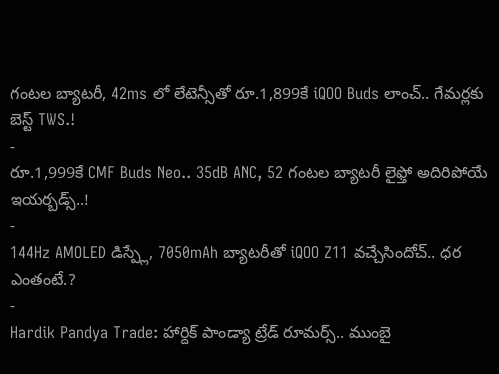గంటల బ్యాటరీ, 42ms లో లేటెన్సీతో రూ.1,899కే iQOO Buds లాంచ్.. గేమర్లకు బెస్ట్ TWS.!
-
రూ.1,999కే CMF Buds Neo.. 35dB ANC, 52 గంటల బ్యాటరీ లైఫ్తో అదిరిపోయే ఇయర్బడ్స్..!
-
144Hz AMOLED డిస్ప్లే, 7050mAh బ్యాటరీతో iQOO Z11 వచ్చేసిందోచ్.. ధర ఎంతంటే.?
-
Hardik Pandya Trade: హార్దిక్ పాండ్యా ట్రేడ్ రూమర్స్.. ముంబై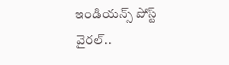ఇండియన్స్ పోస్ట్ వైరల్..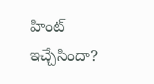హింట్ ఇచ్చేసిందా?